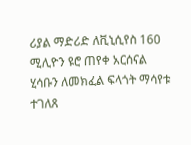ሪያል ማድሪድ ለቪኒሲየስ 160 ሚሊዮን ዩሮ ጠየቀ አርሰናል ሂሳቡን ለመክፈል ፍላጎት ማሳየቱ ተገለጸ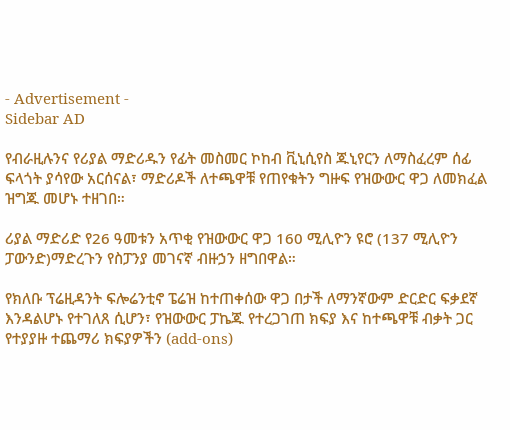- Advertisement -
Sidebar AD

የብራዚሉንና የሪያል ማድሪዱን የፊት መስመር ኮከብ ቪኒሲየስ ጁኒየርን ለማስፈረም ሰፊ ፍላጎት ያሳየው አርሰናል፣ ማድሪዶች ለተጫዋቹ የጠየቁትን ግዙፍ የዝውውር ዋጋ ለመክፈል ዝግጁ መሆኑ ተዘገበ።

ሪያል ማድሪድ የ26 ዓመቱን አጥቂ የዝውውር ዋጋ 160 ሚሊዮን ዩሮ (137 ሚሊዮን ፓውንድ)ማድረጉን የስፓንያ መገናኛ ብዙኃን ዘግበዋል።

የክለቡ ፕሬዚዳንት ፍሎሬንቲኖ ፔሬዝ ከተጠቀሰው ዋጋ በታች ለማንኛውም ድርድር ፍቃደኛ እንዳልሆኑ የተገለጸ ሲሆን፣ የዝውውር ፓኬጁ የተረጋገጠ ክፍያ እና ከተጫዋቹ ብቃት ጋር የተያያዙ ተጨማሪ ክፍያዎችን (add-ons)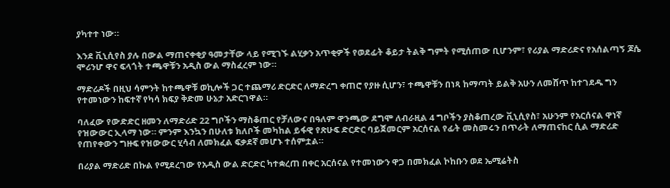ያካተተ ነው።

እንደ ቪኒሲየስ ያሉ በውል ማጠናቀቂያ ዓመታቸው ላይ የሚገኙ ልሂቃን አጥቂዎች የወደፊት ቆይታ ትልቅ ግምት የሚሰጠው ቢሆንም፣ የሪያል ማድሪድና የአሰልጣኝ ጆሴ ሞሪንሆ ዋና ፍላጎት ተጫዋቹን አዲስ ውል ማስፈረም ነው።

ማድሪዶች በዚህ ሳምንት ከተጫዋቹ ወኪሎች ጋር ተጨማሪ ድርድር ለማድረግ ቀጠሮ የያዙ ሲሆን፣ ተጫዋቹን በነጻ ከማጣት ይልቅ አሁን ለመሸጥ ከተገደዱ ግን የተመነውን ከፍተኛ የካሳ ክፍያ ቅድመ ሁኔታ አድርገዋል።

ባለፈው የውድድር ዘመን ለማድሪድ 22 ግቦችን ማስቆጠር የቻለውና በዓለም ዋንጫው ደግሞ ለብራዚል 4 ግቦችን ያስቆጠረው ቪኒሲየስ፣ አሁንም የአርሰናል ዋነኛ የዝውውር ኢላማ ነው። ምንም እንኳን በሁለቱ ክለቦች መካከል ይፋዊ የጽሁፍ ድርድር ባይጀመርም አርሰናል የፊት መስመሩን በጥራት ለማጠናከር ሲል ማድሪድ የጠየቀውን ግዙፍ የዝውውር ሂሳብ ለመክፈል ፍቃደኛ መሆኑ ተሰምቷል።

በሪያል ማድሪድ በኩል የሚደረገው የአዲስ ውል ድርድር ካተቋረጠ በቀር አርሰናል የተመነውን ዋጋ በመክፈል ኮከቡን ወደ ኤሚሬትስ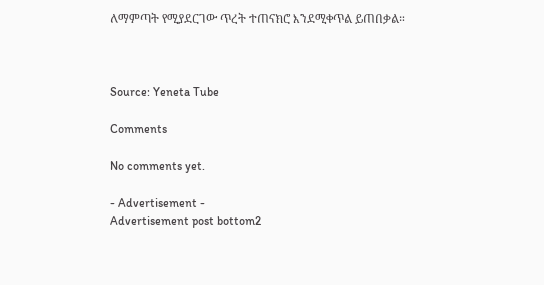ለማምጣት የሚያደርገው ጥረት ተጠናክሮ እንደሚቀጥል ይጠበቃል።



Source: Yeneta Tube

Comments

No comments yet.

- Advertisement -
Advertisement post bottom2